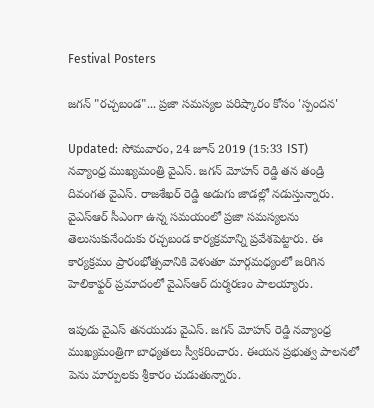Festival Posters

జగన్ "రచ్చబండ"... ప్రజా సమస్యల పరిష్కారం కోసం 'స్పందన'

Updated: సోమవారం, 24 జూన్ 2019 (15:33 IST)
నవ్యాంధ్ర ముఖ్యమంత్రి వైఎస్. జగన్ మోహన్ రెడ్డి తన తండ్రి దివంగత వైఎస్. రాజశేఖర్ రెడ్డి అడుగు జాడల్లో నడుస్తున్నారు. వైఎస్ఆర్ సీఎంగా ఉన్న సమయంలో ప్రజా సమస్యలను తెలుసుకునేందుకు రచ్చబండ కార్యక్రమాన్ని ప్రవేశపెట్టారు. ఈ కార్యక్రమం ప్రారంభోత్సవానికి వెళుతూ మార్గమధ్యంలో జరిగిన హెలికాఫ్టర్ ప్రమాదంలో వైఎస్ఆర్ దుర్మరణం పాలయ్యారు.

ఇపుడు వైఎస్ తనయుడు వైఎస్. జగన్ మోహన్ రెడ్డి నవ్యాంధ్ర ముఖ్యమంత్రిగా బాధ్యతలు స్వీకరించారు. ఈయన ప్రభుత్వ పాలనలో పెను మార్పులకు శ్రీకారం చుడుతున్నారు.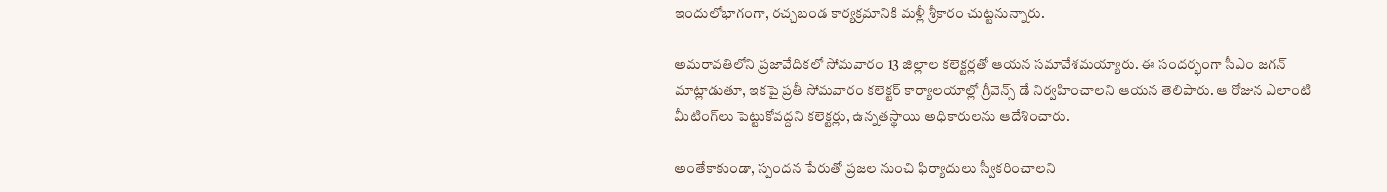ఇందులోభాగంగా, రచ్చబండ కార్యక్రమానికి మళ్లీ శ్రీకారం చుట్టనున్నారు.

అమరావతిలోని ప్రజావేదికలో సోమవారం 13 జిల్లాల కలెక్టర్లతో ఆయన సమావేశమయ్యారు. ఈ సందర్భంగా సీఎం జగన్ మాట్లాడుతూ, ఇకపై ప్రతీ సోమవారం కలెక్టర్ కార్యాలయాల్లో గ్రీవెన్స్ డే నిర్వహించాలని ఆయన తెలిపారు. ఆ రోజున ఎలాంటి మీటింగ్‌లు పెట్టుకోవద్దని కలెక్టర్లు, ఉన్నతస్థాయి అధికారులను ఆదేశించారు.

అంతేకాకుండా, స్పందన పేరుతో ప్రజల నుంచి ఫిర్యాదులు స్వీకరించాలని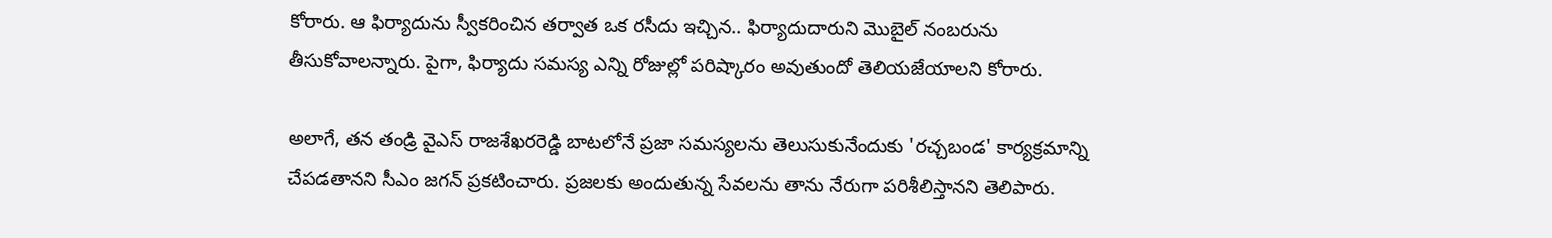కోరారు. ఆ ఫిర్యాదును స్వీకరించిన తర్వాత ఒక రసీదు ఇచ్చిన.. ఫిర్యాదుదారుని మొబైల్ నంబరును తీసుకోవాలన్నారు. పైగా, ఫిర్యాదు సమస్య ఎన్ని రోజుల్లో పరిష్కారం అవుతుందో తెలియజేయాలని కోరారు.

అలాగే, తన తండ్రి వైఎస్ రాజశేఖరరెడ్డి బాటలోనే ప్రజా సమస్యలను తెలుసుకునేందుకు 'రచ్చబండ' కార్యక్రమాన్ని చేపడతానని సీఎం జగన్ ప్రకటించారు. ప్రజలకు అందుతున్న సేవలను తాను నేరుగా పరిశీలిస్తానని తెలిపారు.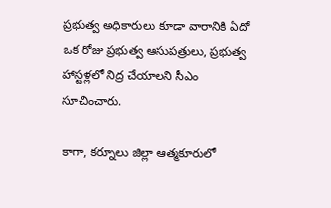ప్రభుత్వ అధికారులు కూడా వారానికి ఏదో ఒక రోజు ప్రభుత్వ ఆసుపత్రులు, ప్రభుత్వ హాస్టళ్లలో నిద్ర చేయాలని సీఎం సూచించారు.

కాగా, కర్నూలు జిల్లా ఆత్మకూరులో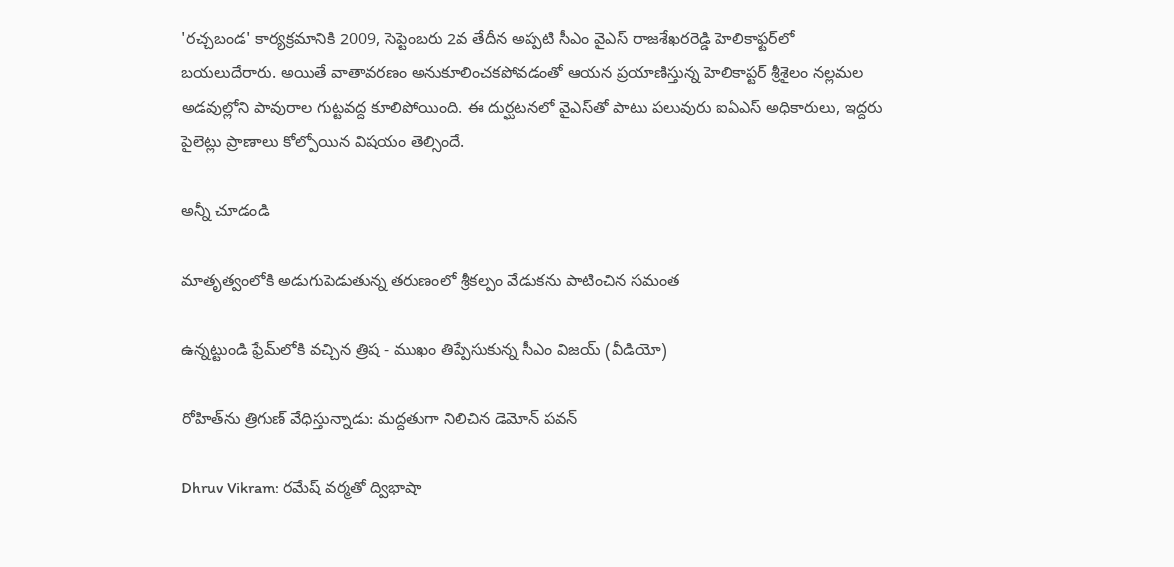'రచ్చబండ' కార్యక్రమానికి 2009, సెప్టెంబరు 2వ తేదీన అప్పటి సీఎం వైఎస్ రాజశేఖరరెడ్డి హెలికాఫ్టర్‌లో బయలుదేరారు. అయితే వాతావరణం అనుకూలించకపోవడంతో ఆయన ప్రయాణిస్తున్న హెలికాప్టర్ శ్రీశైలం నల్లమల అడవుల్లోని పావురాల గుట్టవద్ద కూలిపోయింది. ఈ దుర్ఘటనలో వైఎస్‌తో పాటు పలువురు ఐఏఎస్ అధికారులు, ఇద్దరు పైలెట్లు ప్రాణాలు కోల్పోయిన విషయం తెల్సిందే.

అన్నీ చూడండి

మాతృత్వంలోకి అడుగుపెడుతున్న తరుణంలో శ్రీకల్పం వేడుకను పాటించిన సమంత

ఉన్నట్టుండి ఫ్రేమ్‌లోకి వచ్చిన త్రిష - ముఖం తిప్పేసుకున్న సీఎం విజయ్ (వీడియో)

రోహిత్‌ను త్రిగుణ్ వేధిస్తున్నాడు: మద్దతుగా నిలిచిన డెమోన్ పవన్

Dhruv Vikram: రమేష్ వర్మతో ద్విభాషా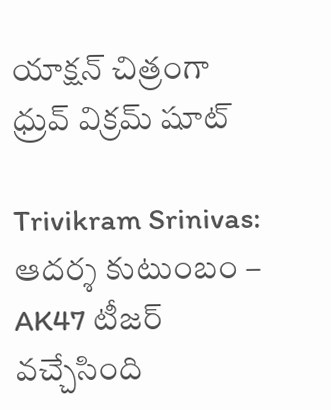యాక్షన్ చిత్రంగా ధ్రువ్ విక్రమ్ షూట్

Trivikram Srinivas: ఆదర్శ కుటుంబం – AK47 టీజర్ వచ్చేసింది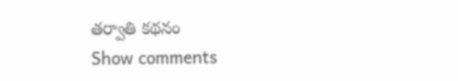తర్వాతి కథనం
Show comments